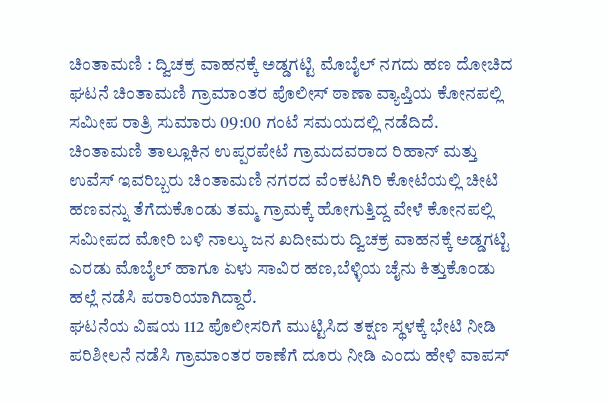ಚಿಂತಾಮಣಿ : ದ್ವಿಚಕ್ರ ವಾಹನಕ್ಕೆ ಅಡ್ಡಗಟ್ಟಿ ಮೊಬೈಲ್ ನಗದು ಹಣ ದೋಚಿದ ಘಟನೆ ಚಿಂತಾಮಣಿ ಗ್ರಾಮಾಂತರ ಪೊಲೀಸ್ ಠಾಣಾ ವ್ಯಾಪ್ತಿಯ ಕೋನಪಲ್ಲಿ ಸಮೀಪ ರಾತ್ರಿ ಸುಮಾರು 09:00 ಗಂಟೆ ಸಮಯದಲ್ಲಿ ನಡೆದಿದೆ.
ಚಿಂತಾಮಣಿ ತಾಲ್ಲೂಕಿನ ಉಪ್ಪರಪೇಟೆ ಗ್ರಾಮದವರಾದ ರಿಹಾನ್ ಮತ್ತು ಉವೆಸ್ ಇವರಿಬ್ಬರು ಚಿಂತಾಮಣಿ ನಗರದ ವೆಂಕಟಗಿರಿ ಕೋಟೆಯಲ್ಲಿ ಚೀಟಿ ಹಣವನ್ನು ತೆಗೆದುಕೊಂಡು ತಮ್ಮ ಗ್ರಾಮಕ್ಕೆ ಹೋಗುತ್ತಿದ್ದ ವೇಳೆ ಕೋನಪಲ್ಲಿ ಸಮೀಪದ ಮೋರಿ ಬಳಿ ನಾಲ್ಕು ಜನ ಖದೀಮರು ದ್ವಿಚಕ್ರ ವಾಹನಕ್ಕೆ ಅಡ್ಡಗಟ್ಟಿ ಎರಡು ಮೊಬೈಲ್ ಹಾಗೂ ಏಳು ಸಾವಿರ ಹಣ,ಬೆಳ್ಳಿಯ ಚೈನು ಕಿತ್ತುಕೊಂಡು ಹಲ್ಲೆ ನಡೆಸಿ ಪರಾರಿಯಾಗಿದ್ದಾರೆ.
ಘಟನೆಯ ವಿಷಯ 112 ಪೊಲೀಸರಿಗೆ ಮುಟ್ಟಿಸಿದ ತಕ್ಷಣ ಸ್ಥಳಕ್ಕೆ ಭೇಟಿ ನೀಡಿ ಪರಿಶೀಲನೆ ನಡೆಸಿ ಗ್ರಾಮಾಂತರ ಠಾಣೆಗೆ ದೂರು ನೀಡಿ ಎಂದು ಹೇಳಿ ವಾಪಸ್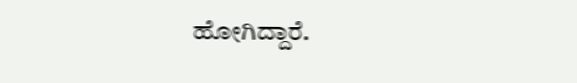ಹೋಗಿದ್ದಾರೆ.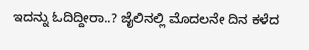ಇದನ್ನು ಓದಿದ್ದೀರಾ..? ಜೈಲಿನಲ್ಲಿ ಮೊದಲನೇ ದಿನ ಕಳೆದ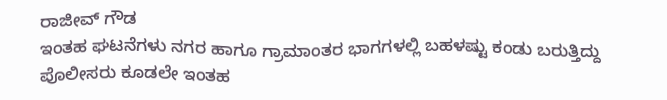ರಾಜೀವ್ ಗೌಡ
ಇಂತಹ ಘಟನೆಗಳು ನಗರ ಹಾಗೂ ಗ್ರಾಮಾಂತರ ಭಾಗಗಳಲ್ಲಿ ಬಹಳಷ್ಟು ಕಂಡು ಬರುತ್ತಿದ್ದು ಪೊಲೀಸರು ಕೂಡಲೇ ಇಂತಹ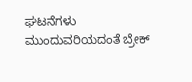ಘಟನೆಗಳು ಮುಂದುವರಿಯದಂತೆ ಬ್ರೇಕ್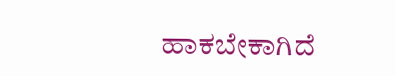ಹಾಕಬೇಕಾಗಿದೆ